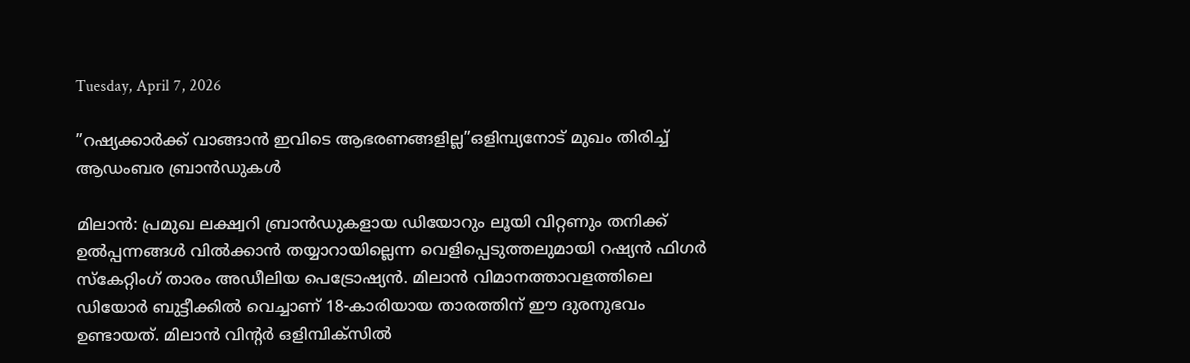Tuesday, April 7, 2026

”റഷ്യക്കാർക്ക്‌ വാങ്ങാൻ ഇവി‌ടെ ആഭരണങ്ങളില്ല”ഒളിമ്പ്യനോ‌ട്‌ മുഖം തിരിച്ച്‌ ആഡംബര ബ്രാൻഡുകൾ

മിലാൻ: പ്രമുഖ ലക്ഷ്വറി ബ്രാൻഡുകളായ ഡിയോറും ലൂയി വിറ്റണും തനിക്ക് ഉൽപ്പന്നങ്ങൾ വിൽക്കാൻ തയ്യാറായില്ലെന്ന വെളിപ്പെടുത്തലുമായി റഷ്യൻ ഫിഗർ സ്കേറ്റിംഗ് താരം അഡീലിയ പെട്രോഷ്യൻ. മിലാൻ വിമാനത്താവളത്തിലെ ഡിയോർ ബുട്ടീക്കിൽ വെച്ചാണ് 18-കാരിയായ താരത്തിന് ഈ ദുരനുഭവം ഉണ്ടായത്. മിലാൻ വിന്റർ ഒളിമ്പിക്സിൽ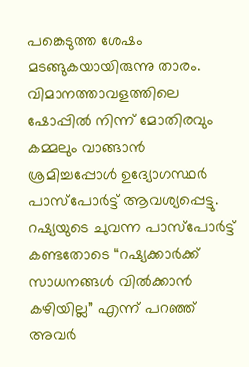പങ്കെടുത്ത ശേഷം മടങ്ങുകയായിരുന്നു താരം. വിമാനത്താവളത്തിലെ ഷോപ്പിൽ നിന്ന് മോതിരവും കമ്മലും വാങ്ങാൻ ശ്രമിച്ചപ്പോൾ ഉദ്യോഗസ്ഥർ പാസ്‌പോർട്ട് ആവശ്യപ്പെട്ടു. റഷ്യയുടെ ചുവന്ന പാസ്‌പോർട്ട് കണ്ടതോടെ “റഷ്യക്കാർക്ക് സാധനങ്ങൾ വിൽക്കാൻ കഴിയില്ല” എന്ന് പറഞ്ഞ് അവർ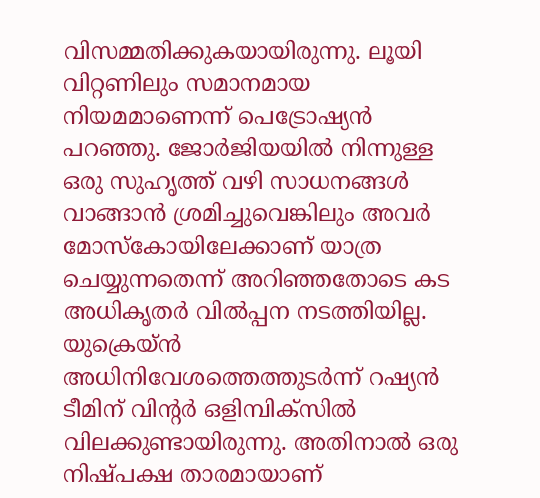വിസമ്മതിക്കുകയായിരുന്നു. ലൂയി വിറ്റണിലും സമാനമായ നിയമമാണെന്ന് പെട്രോഷ്യൻ പറഞ്ഞു. ജോർജിയയിൽ നിന്നുള്ള ഒരു സുഹൃത്ത് വഴി സാധനങ്ങൾ വാങ്ങാൻ ശ്രമിച്ചുവെങ്കിലും അവർ മോസ്കോയിലേക്കാണ് യാത്ര ചെയ്യുന്നതെന്ന് അറിഞ്ഞതോടെ കട അധികൃതർ വിൽപ്പന നടത്തിയില്ല. യുക്രെയ്‌ൻ അധിനിവേശത്തെത്തുടർന്ന് റഷ്യൻ ടീമിന് വിൻ്റർ ഒളിമ്പിക്സിൽ വിലക്കുണ്ടായിരുന്നു. അതിനാൽ ഒരു നിഷ്പക്ഷ താരമായാണ്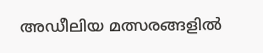അഡീലിയ മത്സരങ്ങളിൽ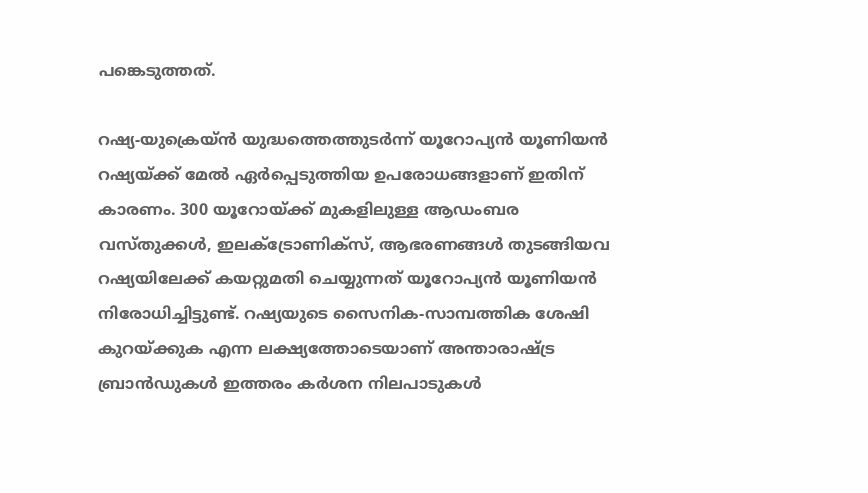പങ്കെടുത്തത്.

റഷ്യ-യുക്രെയ്‌ൻ യുദ്ധത്തെത്തുടർന്ന് യൂറോപ്യൻ യൂണിയൻ റഷ്യയ്ക്ക് മേൽ ഏർപ്പെടുത്തിയ ഉപരോധങ്ങളാണ് ഇതിന് കാരണം. 300 യൂറോയ്ക്ക് മുകളിലുള്ള ആഡംബര വസ്തുക്കൾ, ഇലക്ട്രോണിക്സ്, ആഭരണങ്ങൾ തുടങ്ങിയവ റഷ്യയിലേക്ക് കയറ്റുമതി ചെയ്യുന്നത് യൂറോപ്യൻ യൂണിയൻ നിരോധിച്ചിട്ടുണ്ട്. റഷ്യയുടെ സൈനിക-സാമ്പത്തിക ശേഷി കുറയ്ക്കുക എന്ന ലക്ഷ്യത്തോടെയാണ് അന്താരാഷ്ട്ര ബ്രാൻഡുകൾ ഇത്തരം കർശന നിലപാടുകൾ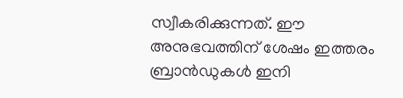സ്വീകരിക്കുന്നത്. ഈ അനുഭവത്തിന് ശേഷം ഇത്തരം ബ്രാൻഡുകൾ ഇനി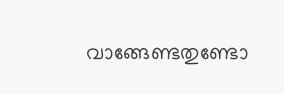വാങ്ങേണ്ടതുണ്ടോ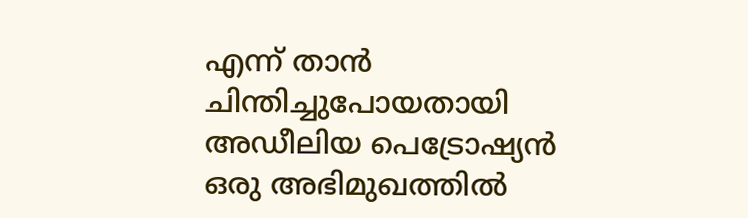എന്ന് താൻ ചിന്തിച്ചുപോയതായി അഡീലിയ പെട്രോഷ്യൻ ഒരു അഭിമുഖത്തിൽ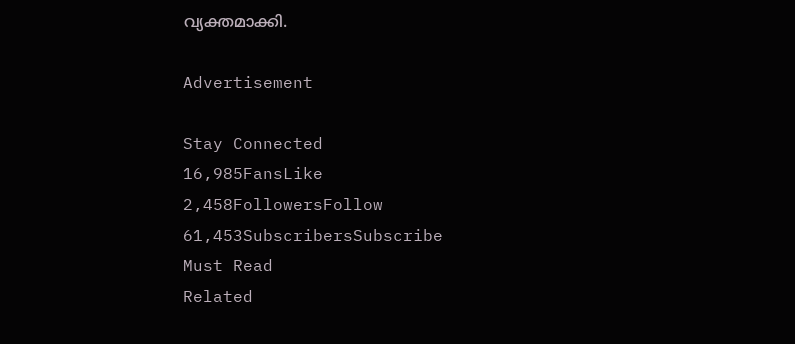വ്യക്തമാക്കി.

Advertisement

Stay Connected
16,985FansLike
2,458FollowersFollow
61,453SubscribersSubscribe
Must Read
Related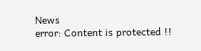News
error: Content is protected !!